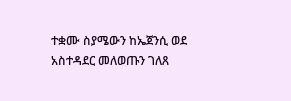ተቋሙ ስያሜውን ከኤጀንሲ ወደ አስተዳደር መለወጡን ገለጸ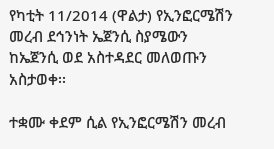የካቲት 11/2014 (ዋልታ) የኢንፎርሜሽን መረብ ደኅንነት ኤጀንሲ ስያሜውን ከኤጀንሲ ወደ አስተዳደር መለወጡን አስታወቀ፡፡

ተቋሙ ቀደም ሲል የኢንፎርሜሽን መረብ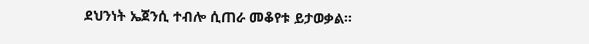ደህንነት ኤጀንሲ ተብሎ ሲጠራ መቆየቱ ይታወቃል።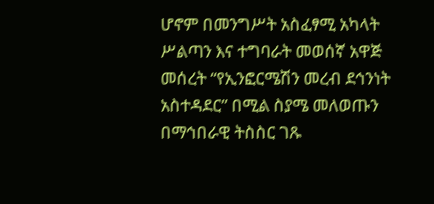ሆኖም በመንግሥት አስፈፃሚ አካላት ሥልጣን እና ተግባራት መወሰኛ አዋጅ መሰረት “የኢንፎርሜሽን መረብ ደኅንነት አስተዳደር” በሚል ስያሜ መለወጡን በማኅበራዊ ትስስር ገጹ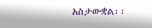አስታውቋል፡፡